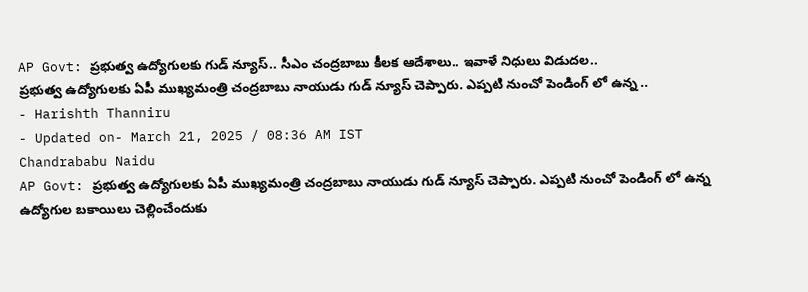AP Govt: ప్రభుత్వ ఉద్యోగులకు గుడ్ న్యూస్.. సీఎం చంద్రబాబు కీలక ఆదేశాలు.. ఇవాళే నిధులు విడుదల..
ప్రభుత్వ ఉద్యోగులకు ఏపీ ముఖ్యమంత్రి చంద్రబాబు నాయుడు గుడ్ న్యూస్ చెప్పారు. ఎప్పటి నుంచో పెండింగ్ లో ఉన్న ..
- Harishth Thanniru
- Updated on- March 21, 2025 / 08:36 AM IST
Chandrababu Naidu
AP Govt: ప్రభుత్వ ఉద్యోగులకు ఏపీ ముఖ్యమంత్రి చంద్రబాబు నాయుడు గుడ్ న్యూస్ చెప్పారు. ఎప్పటి నుంచో పెండింగ్ లో ఉన్న ఉద్యోగుల బకాయిలు చెల్లించేందుకు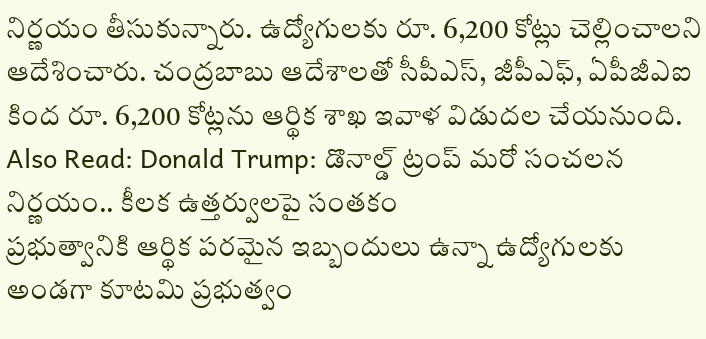నిర్ణయం తీసుకున్నారు. ఉద్యోగులకు రూ. 6,200 కోట్లు చెల్లించాలని ఆదేశించారు. చంద్రబాబు ఆదేశాలతో సీపీఎస్, జీపీఎఫ్, ఏపీజీఎఐ కింద రూ. 6,200 కోట్లను ఆర్థిక శాఖ ఇవాళ విడుదల చేయనుంది.
Also Read: Donald Trump: డొనాల్డ్ ట్రంప్ మరో సంచలన నిర్ణయం.. కీలక ఉత్తర్వులపై సంతకం
ప్రభుత్వానికి ఆర్థిక పరమైన ఇబ్బందులు ఉన్నా ఉద్యోగులకు అండగా కూటమి ప్రభుత్వం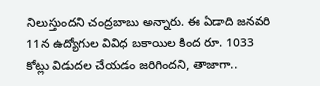నిలుస్తుందని చంద్రబాబు అన్నారు. ఈ ఏడాది జనవరి 11న ఉద్యోగుల వివిధ బకాయిల కింద రూ. 1033 కోట్లు విడుదల చేయడం జరిగిందని, తాజాగా..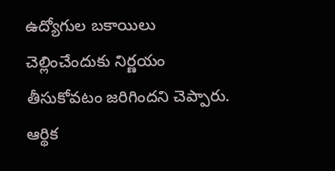ఉద్యోగుల బకాయిలు చెల్లించేందుకు నిర్ణయం తీసుకోవటం జరిగిందని చెప్పారు. ఆర్థిక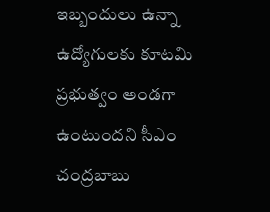ఇబ్బందులు ఉన్నా ఉద్యోగులకు కూటమి ప్రభుత్వం అండగా ఉంటుందని సీఎం చంద్రబాబు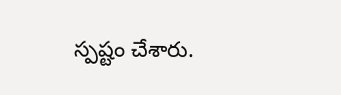స్పష్టం చేశారు.